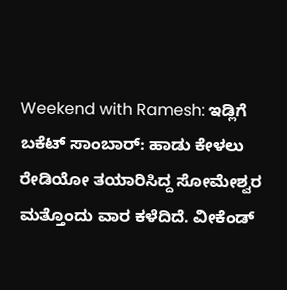Weekend with Ramesh: ಇಡ್ಲಿಗೆ ಬಕೆಟ್ ಸಾಂಬಾರ್: ಹಾಡು ಕೇಳಲು ರೇಡಿಯೋ ತಯಾರಿಸಿದ್ದ ಸೋಮೇಶ್ವರ
ಮತ್ತೊಂದು ವಾರ ಕಳೆದಿದೆ. ವೀಕೆಂಡ್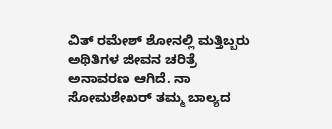ವಿತ್ ರಮೇಶ್ ಶೋನಲ್ಲಿ ಮತ್ತಿಬ್ಬರು ಅಥಿತಿಗಳ ಜೀವನ ಚರಿತ್ರೆ ಅನಾವರಣ ಆಗಿದೆ. ನಾ ಸೋಮಶೇಖರ್ ತಮ್ಮ ಬಾಲ್ಯದ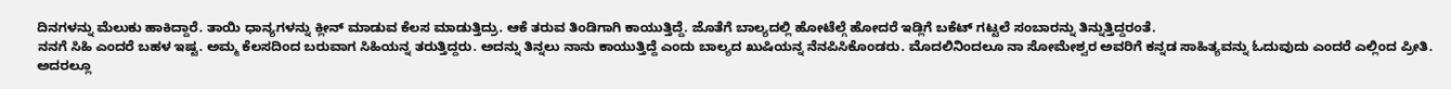ದಿನಗಳನ್ನು ಮೆಲುಕು ಹಾಕಿದ್ದಾರೆ. ತಾಯಿ ಧಾನ್ಯಗಳನ್ನು ಕ್ಲೀನ್ ಮಾಡುವ ಕೆಲಸ ಮಾಡುತ್ತಿದ್ರು. ಆಕೆ ತರುವ ತಿಂಡಿಗಾಗಿ ಕಾಯುತ್ತಿದ್ದೆ. ಜೊತೆಗೆ ಬಾಲ್ಯದಲ್ಲಿ ಹೋಟೆಲ್ಗೆ ಹೋದರೆ ಇಡ್ಲಿಗೆ ಬಕೆಟ್ ಗಟ್ಟಲೆ ಸಂಬಾರನ್ನು ತಿನ್ನುತ್ತಿದ್ದರಂತೆ.
ನನಗೆ ಸಿಹಿ ಎಂದರೆ ಬಹಳ ಇಷ್ಟ. ಅಮ್ಮ ಕೆಲಸದಿಂದ ಬರುವಾಗ ಸಿಹಿಯನ್ನ ತರುತ್ತಿದ್ದರು. ಅದನ್ನು ತಿನ್ನಲು ನಾನು ಕಾಯುತ್ತಿದ್ದೆ ಎಂದು ಬಾಲ್ಯದ ಖುಷಿಯನ್ನ ನೆನಪಿಸಿಕೊಂಡರು. ಮೊದಲಿನಿಂದಲೂ ನಾ ಸೋಮೇಶ್ವರ ಅವರಿಗೆ ಕನ್ನಡ ಸಾಹಿತ್ಯವನ್ನು ಓದುವುದು ಎಂದರೆ ಎಲ್ಲಿಂದ ಪ್ರೀತಿ. ಅದರಲ್ಲೂ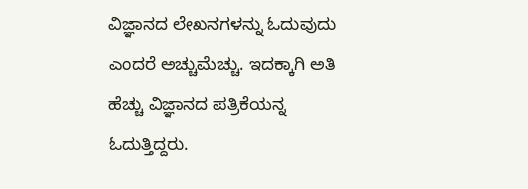ವಿಜ್ಞಾನದ ಲೇಖನಗಳನ್ನು ಓದುವುದು ಎಂದರೆ ಅಚ್ಚುಮೆಚ್ಚು. ಇದಕ್ಕಾಗಿ ಅತಿ ಹೆಚ್ಚು ವಿಜ್ಞಾನದ ಪತ್ರಿಕೆಯನ್ನ ಓದುತ್ತಿದ್ದರು.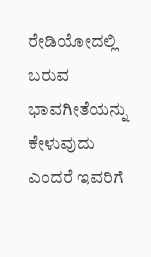ರೇಡಿಯೋದಲ್ಲಿ ಬರುವ ಭಾವಗೀತೆಯನ್ನು ಕೇಳುವುದು ಎಂದರೆ ಇವರಿಗೆ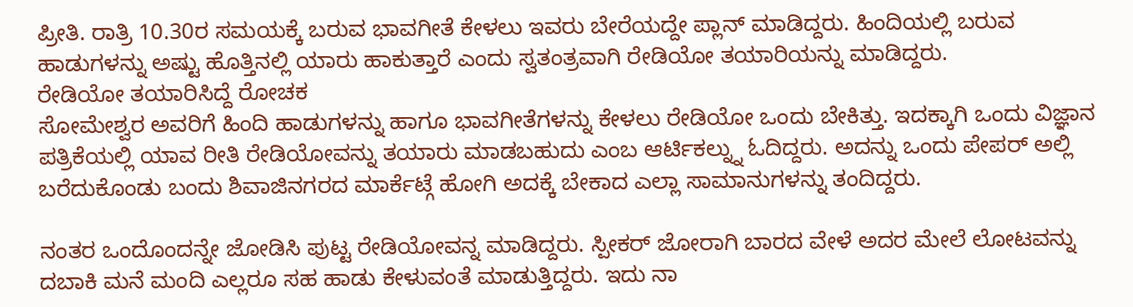ಪ್ರೀತಿ. ರಾತ್ರಿ 10.30ರ ಸಮಯಕ್ಕೆ ಬರುವ ಭಾವಗೀತೆ ಕೇಳಲು ಇವರು ಬೇರೆಯದ್ದೇ ಪ್ಲಾನ್ ಮಾಡಿದ್ದರು. ಹಿಂದಿಯಲ್ಲಿ ಬರುವ ಹಾಡುಗಳನ್ನು ಅಷ್ಟು ಹೊತ್ತಿನಲ್ಲಿ ಯಾರು ಹಾಕುತ್ತಾರೆ ಎಂದು ಸ್ವತಂತ್ರವಾಗಿ ರೇಡಿಯೋ ತಯಾರಿಯನ್ನು ಮಾಡಿದ್ದರು.
ರೇಡಿಯೋ ತಯಾರಿಸಿದ್ದೆ ರೋಚಕ
ಸೋಮೇಶ್ವರ ಅವರಿಗೆ ಹಿಂದಿ ಹಾಡುಗಳನ್ನು ಹಾಗೂ ಭಾವಗೀತೆಗಳನ್ನು ಕೇಳಲು ರೇಡಿಯೋ ಒಂದು ಬೇಕಿತ್ತು. ಇದಕ್ಕಾಗಿ ಒಂದು ವಿಜ್ಞಾನ ಪತ್ರಿಕೆಯಲ್ಲಿ ಯಾವ ರೀತಿ ರೇಡಿಯೋವನ್ನು ತಯಾರು ಮಾಡಬಹುದು ಎಂಬ ಆರ್ಟಿಕಲ್ನ್ನು ಓದಿದ್ದರು. ಅದನ್ನು ಒಂದು ಪೇಪರ್ ಅಲ್ಲಿ ಬರೆದುಕೊಂಡು ಬಂದು ಶಿವಾಜಿನಗರದ ಮಾರ್ಕೆಟ್ಗೆ ಹೋಗಿ ಅದಕ್ಕೆ ಬೇಕಾದ ಎಲ್ಲಾ ಸಾಮಾನುಗಳನ್ನು ತಂದಿದ್ದರು.

ನಂತರ ಒಂದೊಂದನ್ನೇ ಜೋಡಿಸಿ ಪುಟ್ಟ ರೇಡಿಯೋವನ್ನ ಮಾಡಿದ್ದರು. ಸ್ಪೀಕರ್ ಜೋರಾಗಿ ಬಾರದ ವೇಳೆ ಅದರ ಮೇಲೆ ಲೋಟವನ್ನು ದಬಾಕಿ ಮನೆ ಮಂದಿ ಎಲ್ಲರೂ ಸಹ ಹಾಡು ಕೇಳುವಂತೆ ಮಾಡುತ್ತಿದ್ದರು. ಇದು ನಾ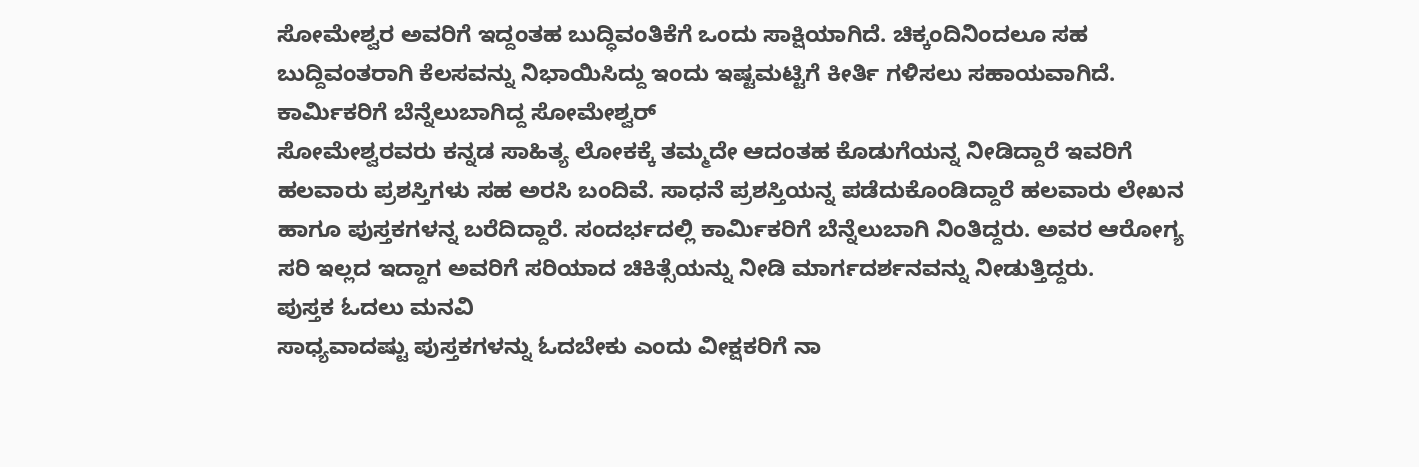ಸೋಮೇಶ್ವರ ಅವರಿಗೆ ಇದ್ದಂತಹ ಬುದ್ಧಿವಂತಿಕೆಗೆ ಒಂದು ಸಾಕ್ಷಿಯಾಗಿದೆ. ಚಿಕ್ಕಂದಿನಿಂದಲೂ ಸಹ ಬುದ್ದಿವಂತರಾಗಿ ಕೆಲಸವನ್ನು ನಿಭಾಯಿಸಿದ್ದು ಇಂದು ಇಷ್ಟಮಟ್ಟಿಗೆ ಕೀರ್ತಿ ಗಳಿಸಲು ಸಹಾಯವಾಗಿದೆ.
ಕಾರ್ಮಿಕರಿಗೆ ಬೆನ್ನೆಲುಬಾಗಿದ್ದ ಸೋಮೇಶ್ವರ್
ಸೋಮೇಶ್ವರವರು ಕನ್ನಡ ಸಾಹಿತ್ಯ ಲೋಕಕ್ಕೆ ತಮ್ಮದೇ ಆದಂತಹ ಕೊಡುಗೆಯನ್ನ ನೀಡಿದ್ದಾರೆ ಇವರಿಗೆ ಹಲವಾರು ಪ್ರಶಸ್ತಿಗಳು ಸಹ ಅರಸಿ ಬಂದಿವೆ. ಸಾಧನೆ ಪ್ರಶಸ್ತಿಯನ್ನ ಪಡೆದುಕೊಂಡಿದ್ದಾರೆ ಹಲವಾರು ಲೇಖನ ಹಾಗೂ ಪುಸ್ತಕಗಳನ್ನ ಬರೆದಿದ್ದಾರೆ. ಸಂದರ್ಭದಲ್ಲಿ ಕಾರ್ಮಿಕರಿಗೆ ಬೆನ್ನೆಲುಬಾಗಿ ನಿಂತಿದ್ದರು. ಅವರ ಆರೋಗ್ಯ ಸರಿ ಇಲ್ಲದ ಇದ್ದಾಗ ಅವರಿಗೆ ಸರಿಯಾದ ಚಿಕಿತ್ಸೆಯನ್ನು ನೀಡಿ ಮಾರ್ಗದರ್ಶನವನ್ನು ನೀಡುತ್ತಿದ್ದರು.
ಪುಸ್ತಕ ಓದಲು ಮನವಿ
ಸಾಧ್ಯವಾದಷ್ಟು ಪುಸ್ತಕಗಳನ್ನು ಓದಬೇಕು ಎಂದು ವೀಕ್ಷಕರಿಗೆ ನಾ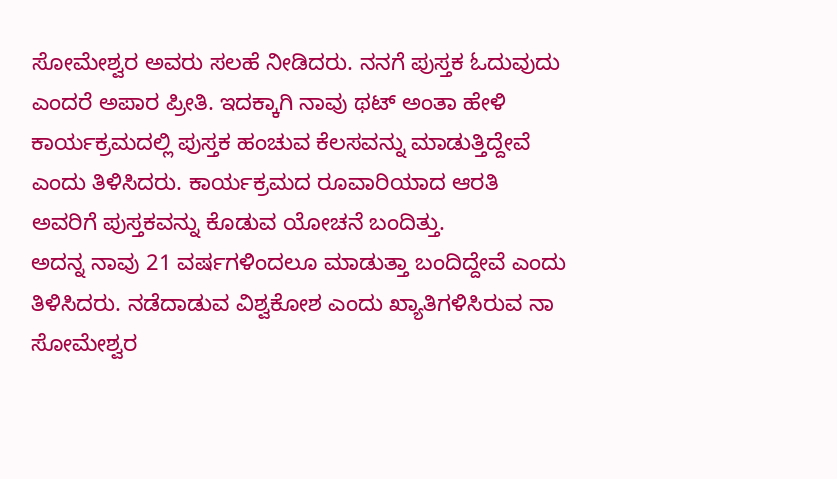ಸೋಮೇಶ್ವರ ಅವರು ಸಲಹೆ ನೀಡಿದರು. ನನಗೆ ಪುಸ್ತಕ ಓದುವುದು ಎಂದರೆ ಅಪಾರ ಪ್ರೀತಿ. ಇದಕ್ಕಾಗಿ ನಾವು ಥಟ್ ಅಂತಾ ಹೇಳಿ ಕಾರ್ಯಕ್ರಮದಲ್ಲಿ ಪುಸ್ತಕ ಹಂಚುವ ಕೆಲಸವನ್ನು ಮಾಡುತ್ತಿದ್ದೇವೆ ಎಂದು ತಿಳಿಸಿದರು. ಕಾರ್ಯಕ್ರಮದ ರೂವಾರಿಯಾದ ಆರತಿ ಅವರಿಗೆ ಪುಸ್ತಕವನ್ನು ಕೊಡುವ ಯೋಚನೆ ಬಂದಿತ್ತು.
ಅದನ್ನ ನಾವು 21 ವರ್ಷಗಳಿಂದಲೂ ಮಾಡುತ್ತಾ ಬಂದಿದ್ದೇವೆ ಎಂದು ತಿಳಿಸಿದರು. ನಡೆದಾಡುವ ವಿಶ್ವಕೋಶ ಎಂದು ಖ್ಯಾತಿಗಳಿಸಿರುವ ನಾ ಸೋಮೇಶ್ವರ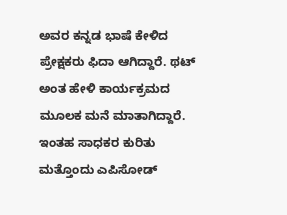ಅವರ ಕನ್ನಡ ಭಾಷೆ ಕೇಳಿದ ಪ್ರೇಕ್ಷಕರು ಫಿದಾ ಆಗಿದ್ದಾರೆ. ಥಟ್ ಅಂತ ಹೇಳಿ ಕಾರ್ಯಕ್ರಮದ ಮೂಲಕ ಮನೆ ಮಾತಾಗಿದ್ದಾರೆ. ಇಂತಹ ಸಾಧಕರ ಕುರಿತು ಮತ್ತೊಂದು ಎಪಿಸೋಡ್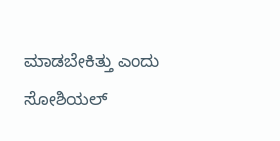ಮಾಡಬೇಕಿತ್ತು ಎಂದು ಸೋಶಿಯಲ್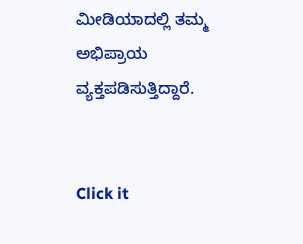ಮೀಡಿಯಾದಲ್ಲಿ ತಮ್ಮ ಅಭಿಪ್ರಾಯ ವ್ಯಕ್ತಪಡಿಸುತ್ತಿದ್ದಾರೆ.


Click it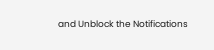and Unblock the Notifications